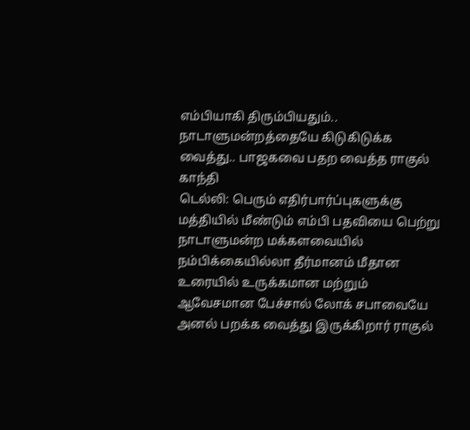எம்பியாகி திரும்பியதும்.. நாடாளுமன்றத்தையே கிடுகிடுக்க வைத்து.. பாஜகவை பதற வைத்த ராகுல் காந்தி
டெல்லி: பெரும் எதிர்பார்ப்புகளுக்கு மத்தியில் மீண்டும் எம்பி பதவியை பெற்று நாடாளுமன்ற மக்களவையில் நம்பிக்கையில்லா தீர்மானம் மீதான உரையில் உருக்கமான மற்றும் ஆவேசமான பேச்சால் லோக் சபாவையே அனல் பறக்க வைத்து இருக்கிறார் ராகுல்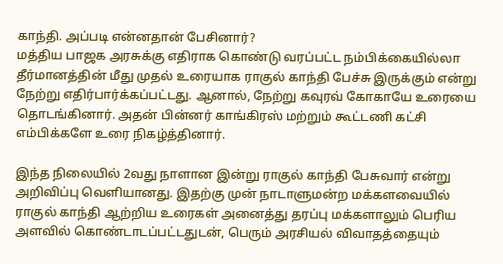காந்தி. அப்படி என்னதான் பேசினார்?
மத்திய பாஜக அரசுக்கு எதிராக கொண்டு வரப்பட்ட நம்பிக்கையில்லா தீர்மானத்தின் மீது முதல் உரையாக ராகுல் காந்தி பேச்சு இருக்கும் என்று நேற்று எதிர்பார்க்கப்பட்டது. ஆனால், நேற்று கவுரவ் கோகாயே உரையை தொடங்கினார். அதன் பின்னர் காங்கிரஸ் மற்றும் கூட்டணி கட்சி எம்பிக்களே உரை நிகழ்த்தினார்.

இந்த நிலையில் 2வது நாளான இன்று ராகுல் காந்தி பேசுவார் என்று அறிவிப்பு வெளியானது. இதற்கு முன் நாடாளுமன்ற மக்களவையில் ராகுல் காந்தி ஆற்றிய உரைகள் அனைத்து தரப்பு மக்களாலும் பெரிய அளவில் கொண்டாடப்பட்டதுடன், பெரும் அரசியல் விவாதத்தையும்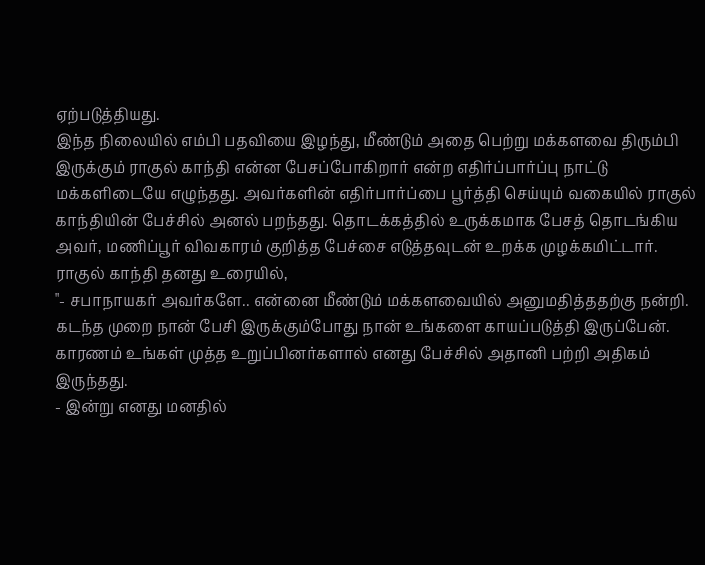ஏற்படுத்தியது.
இந்த நிலையில் எம்பி பதவியை இழந்து, மீண்டும் அதை பெற்று மக்களவை திரும்பி இருக்கும் ராகுல் காந்தி என்ன பேசப்போகிறார் என்ற எதிர்ப்பார்ப்பு நாட்டு மக்களிடையே எழுந்தது. அவர்களின் எதிர்பார்ப்பை பூர்த்தி செய்யும் வகையில் ராகுல் காந்தியின் பேச்சில் அனல் பறந்தது. தொடக்கத்தில் உருக்கமாக பேசத் தொடங்கிய அவர், மணிப்பூர் விவகாரம் குறித்த பேச்சை எடுத்தவுடன் உறக்க முழக்கமிட்டார்.
ராகுல் காந்தி தனது உரையில்,
"- சபாநாயகர் அவர்களே.. என்னை மீண்டும் மக்களவையில் அனுமதித்ததற்கு நன்றி. கடந்த முறை நான் பேசி இருக்கும்போது நான் உங்களை காயப்படுத்தி இருப்பேன். காரணம் உங்கள் முத்த உறுப்பினர்களால் எனது பேச்சில் அதானி பற்றி அதிகம் இருந்தது.
- இன்று எனது மனதில்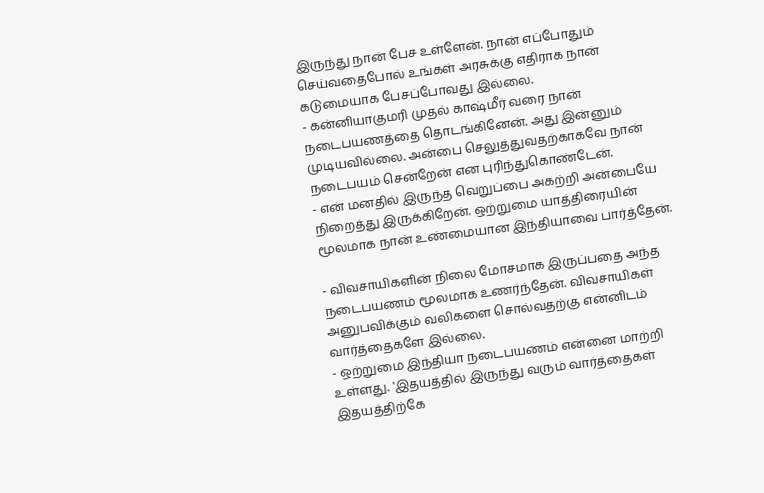இருந்து நான் பேச உள்ளேன். நான் எப்போதும் செய்வதைபோல் உங்கள் அரசுக்கு எதிராக நான் கடுமையாக பேசப்போவது இல்லை.
- கன்னியாகுமரி முதல் காஷ்மீர் வரை நான் நடைபயணத்தை தொடங்கினேன். அது இன்னும் முடியவில்லை. அன்பை செலுத்துவதற்காகவே நான் நடைபயம் சென்றேன் என புரிந்துகொண்டேன்.
- என் மனதில் இருந்த வெறுப்பை அகற்றி அன்பையே நிறைத்து இருக்கிறேன். ஒற்றுமை யாத்திரையின் மூலமாக நான் உண்மையான இந்தியாவை பார்த்தேன்.

- விவசாயிகளின் நிலை மோசமாக இருப்பதை அந்த நடைபயணம் மூலமாக உணர்ந்தேன். விவசாயிகள் அனுபவிக்கும் வலிகளை சொல்வதற்கு என்னிடம் வார்த்தைகளே இல்லை.
- ஒற்றுமை இந்தியா நடைபயணம் என்னை மாற்றி உள்ளது. 'இதயத்தில் இருந்து வரும் வார்த்தைகள் இதயத்திற்கே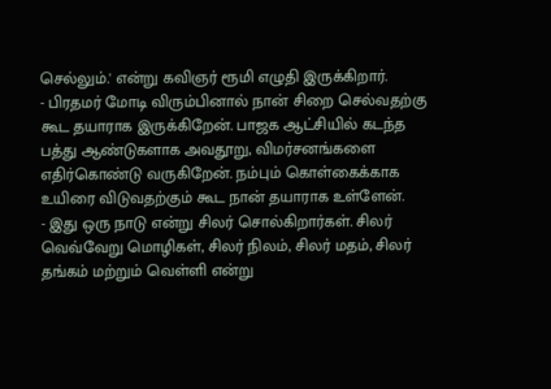செல்லும்.' என்று கவிஞர் ரூமி எழுதி இருக்கிறார்.
- பிரதமர் மோடி விரும்பினால் நான் சிறை செல்வதற்கு கூட தயாராக இருக்கிறேன். பாஜக ஆட்சியில் கடந்த பத்து ஆண்டுகளாக அவதூறு, விமர்சனங்களை எதிர்கொண்டு வருகிறேன். நம்பும் கொள்கைக்காக உயிரை விடுவதற்கும் கூட நான் தயாராக உள்ளேன்.
- இது ஒரு நாடு என்று சிலர் சொல்கிறார்கள். சிலர் வெவ்வேறு மொழிகள், சிலர் நிலம், சிலர் மதம், சிலர் தங்கம் மற்றும் வெள்ளி என்று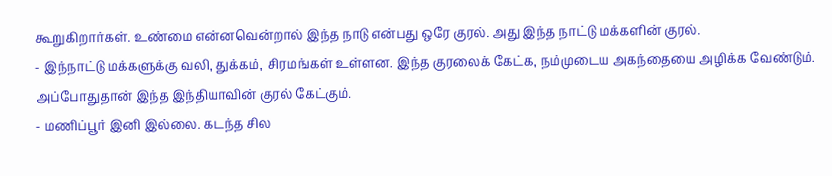கூறுகிறார்கள். உண்மை என்னவென்றால் இந்த நாடு என்பது ஒரே குரல். அது இந்த நாட்டு மக்களின் குரல்.
- இந்நாட்டு மக்களுக்கு வலி, துக்கம், சிரமங்கள் உள்ளன. இந்த குரலைக் கேட்க, நம்முடைய அகந்தையை அழிக்க வேண்டும். அப்போதுதான் இந்த இந்தியாவின் குரல் கேட்கும்.
- மணிப்பூர் இனி இல்லை. கடந்த சில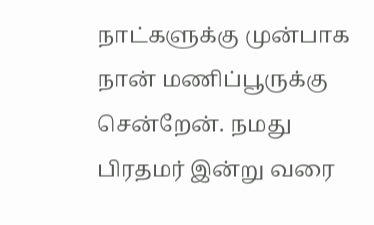நாட்களுக்கு முன்பாக நான் மணிப்பூருக்கு சென்றேன். நமது பிரதமர் இன்று வரை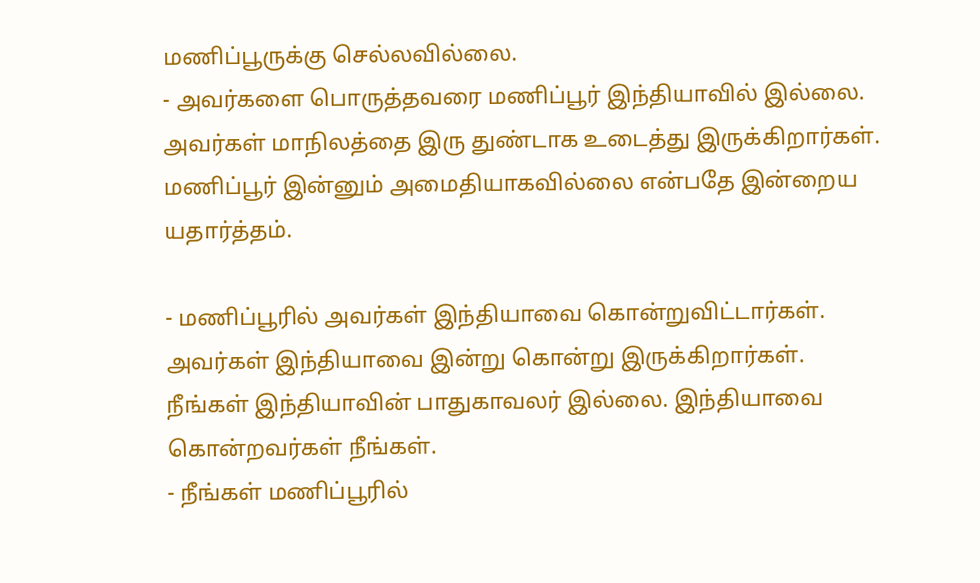மணிப்பூருக்கு செல்லவில்லை.
- அவர்களை பொருத்தவரை மணிப்பூர் இந்தியாவில் இல்லை. அவர்கள் மாநிலத்தை இரு துண்டாக உடைத்து இருக்கிறார்கள். மணிப்பூர் இன்னும் அமைதியாகவில்லை என்பதே இன்றைய யதார்த்தம்.

- மணிப்பூரில் அவர்கள் இந்தியாவை கொன்றுவிட்டார்கள். அவர்கள் இந்தியாவை இன்று கொன்று இருக்கிறார்கள். நீங்கள் இந்தியாவின் பாதுகாவலர் இல்லை. இந்தியாவை கொன்றவர்கள் நீங்கள்.
- நீங்கள் மணிப்பூரில்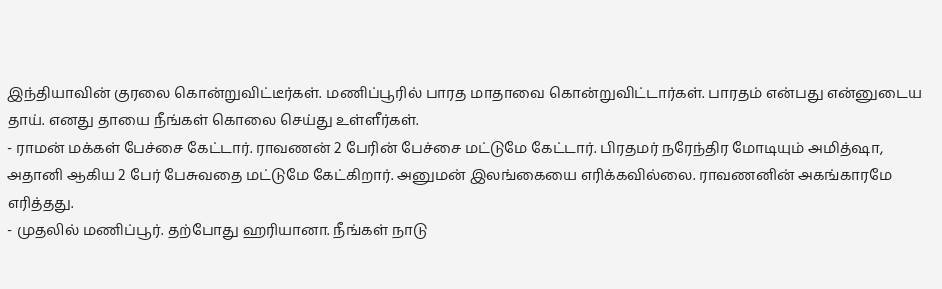இந்தியாவின் குரலை கொன்றுவிட்டீர்கள். மணிப்பூரில் பாரத மாதாவை கொன்றுவிட்டார்கள். பாரதம் என்பது என்னுடைய தாய். எனது தாயை நீங்கள் கொலை செய்து உள்ளீர்கள்.
- ராமன் மக்கள் பேச்சை கேட்டார். ராவணன் 2 பேரின் பேச்சை மட்டுமே கேட்டார். பிரதமர் நரேந்திர மோடியும் அமித்ஷா, அதானி ஆகிய 2 பேர் பேசுவதை மட்டுமே கேட்கிறார். அனுமன் இலங்கையை எரிக்கவில்லை. ராவணனின் அகங்காரமே எரித்தது.
- முதலில் மணிப்பூர். தற்போது ஹரியானா. நீங்கள் நாடு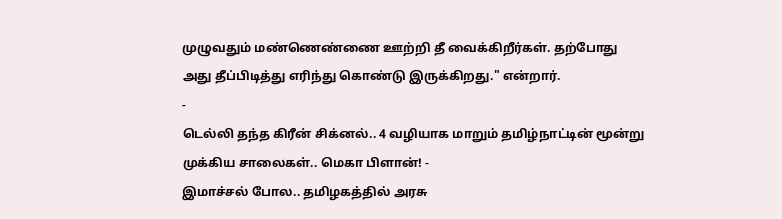முழுவதும் மண்ணெண்ணை ஊற்றி தீ வைக்கிறீர்கள். தற்போது அது தீப்பிடித்து எரிந்து கொண்டு இருக்கிறது." என்றார்.
-
டெல்லி தந்த கிரீன் சிக்னல்.. 4 வழியாக மாறும் தமிழ்நாட்டின் மூன்று முக்கிய சாலைகள்.. மெகா பிளான்! -
இமாச்சல் போல.. தமிழகத்தில் அரசு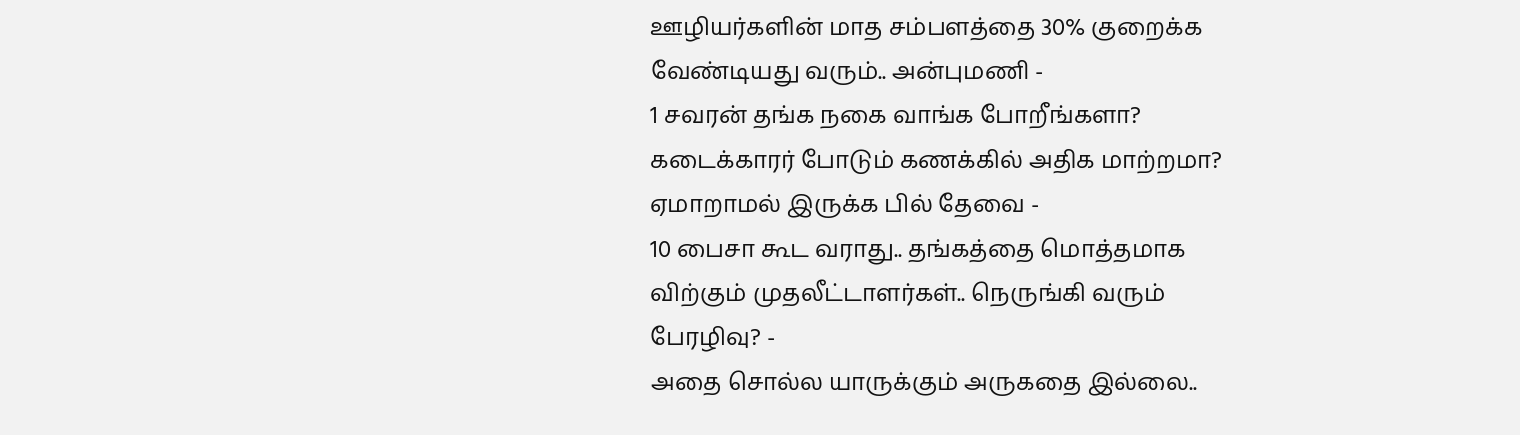ஊழியர்களின் மாத சம்பளத்தை 30% குறைக்க வேண்டியது வரும்.. அன்புமணி -
1 சவரன் தங்க நகை வாங்க போறீங்களா? கடைக்காரர் போடும் கணக்கில் அதிக மாற்றமா? ஏமாறாமல் இருக்க பில் தேவை -
10 பைசா கூட வராது.. தங்கத்தை மொத்தமாக விற்கும் முதலீட்டாளர்கள்.. நெருங்கி வரும் பேரழிவு? -
அதை சொல்ல யாருக்கும் அருகதை இல்லை..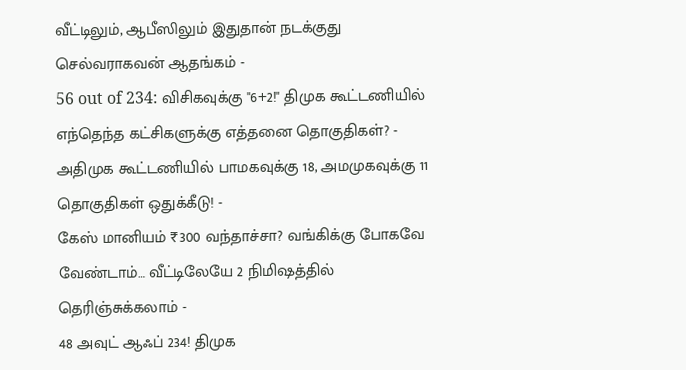வீட்டிலும், ஆபீஸிலும் இதுதான் நடக்குது செல்வராகவன் ஆதங்கம் -
56 out of 234: விசிகவுக்கு "6+2!" திமுக கூட்டணியில் எந்தெந்த கட்சிகளுக்கு எத்தனை தொகுதிகள்? -
அதிமுக கூட்டணியில் பாமகவுக்கு 18, அமமுகவுக்கு 11 தொகுதிகள் ஒதுக்கீடு! -
கேஸ் மானியம் ₹300 வந்தாச்சா? வங்கிக்கு போகவே வேண்டாம்… வீட்டிலேயே 2 நிமிஷத்தில் தெரிஞ்சுக்கலாம் -
48 அவுட் ஆஃப் 234! திமுக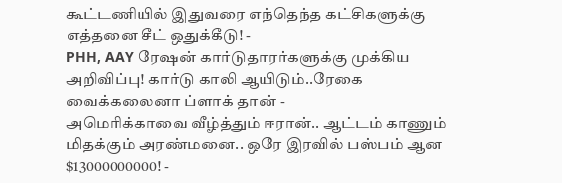கூட்டணியில் இதுவரை எந்தெந்த கட்சிகளுக்கு எத்தனை சீட் ஒதுக்கீடு! -
PHH, AAY ரேஷன் கார்டுதாரர்களுக்கு முக்கிய அறிவிப்பு! கார்டு காலி ஆயிடும்..ரேகை வைக்கலைனா ப்ளாக் தான் -
அமெரிக்காவை வீழ்த்தும் ஈரான்.. ஆட்டம் காணும் மிதக்கும் அரண்மனை.. ஒரே இரவில் பஸ்பம் ஆன $13000000000! -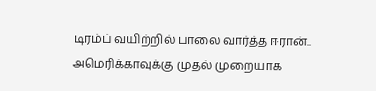டிரம்ப் வயிற்றில் பாலை வார்த்த ஈரான்.. அமெரிக்காவுக்கு முதல் முறையாக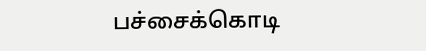பச்சைக்கொடி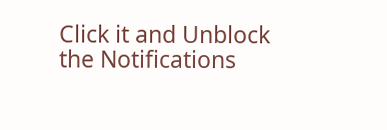Click it and Unblock the Notifications